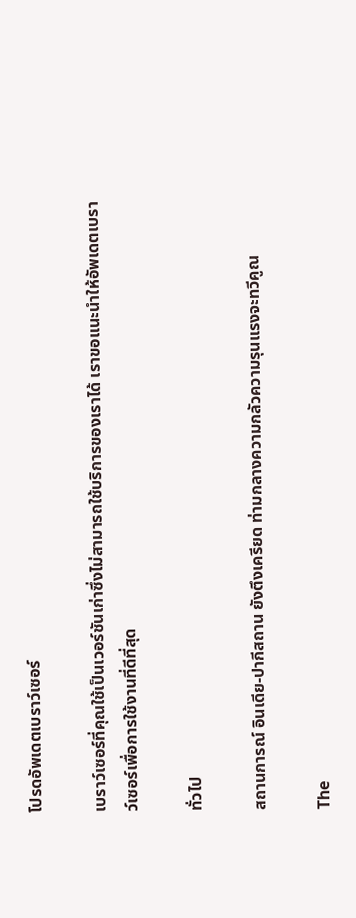โปรดอัพเดตเบราว์เซอร์

เบราว์เซอร์ที่คุณใช้เป็นเวอร์ชันเก่าซึ่งไม่สามารถใช้บริการของเราได้ เราขอแนะนำให้อัพเดตเบราว์เซอร์เพื่อการใช้งานที่ดีที่สุด

ทั่วไป

สถานการณ์ อินเดีย-ปากีสถาน ยังตึงเครียด ท่ามกลางความกลัวความรุนแรงจะทวีคูณ

The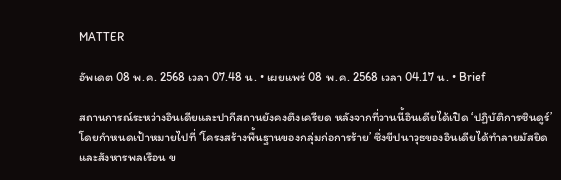MATTER

อัพเดต 08 พ.ค. 2568 เวลา 07.48 น. • เผยแพร่ 08 พ.ค. 2568 เวลา 04.17 น. • Brief

สถานการณ์ระหว่างอินเดียและปากีสถานยังคงตึงเครียด หลังจากที่วานนี้อินเดียได้เปิด ‘ปฏิบัติการซินดูร์’ โดยกำหนดเป้าหมายไปที่ ‘โครงสร้างพื้นฐานของกลุ่มก่อการร้าย’ ซึ่งขีปนาวุธของอินเดียได้ทำลายมัสยิดและสังหารพลเรือน ข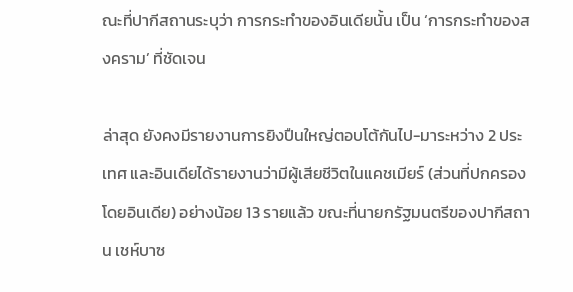ณะที่ปากีสถานระบุว่า การกระทำของอินเดียนั้น เป็น ‘การกระทำของสงคราม’ ที่ชัดเจน

ล่าสุด ยังคงมีรายงานการยิงปืนใหญ่ตอบโต้กันไป-มาระหว่าง 2 ประเทศ และอินเดียได้รายงานว่ามีผู้เสียชีวิตในแคชเมียร์ (ส่วนที่ปกครองโดยอินเดีย) อย่างน้อย 13 รายแล้ว ขณะที่นายกรัฐมนตรีของปากีสถาน เชห์บาซ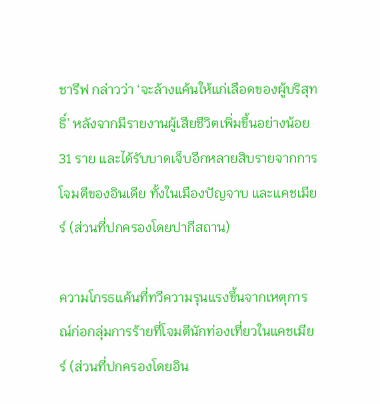ชารีฟ กล่าวว่า ‘จะล้างแค้นให้แก่เลือดของผู้บริสุทธิ์’ หลังจากมีรายงานผู้เสียชีวิตเพิ่มขึ้นอย่างน้อย 31 ราย และได้รับบาดเจ็บอีกหลายสิบรายจากการโจมตีของอินเดีย ทั้งในเมืองปัญจาบ และแคชเมียร์ (ส่วนที่ปกครองโดยปากีสถาน)

ความโกรธแค้นที่ทวีความรุนแรงขึ้นจากเหตุการณ์ก่อกลุ่มการร้ายที่โจมตีนักท่องเที่ยวในแคชเมียร์ (ส่วนที่ปกครองโดยอิน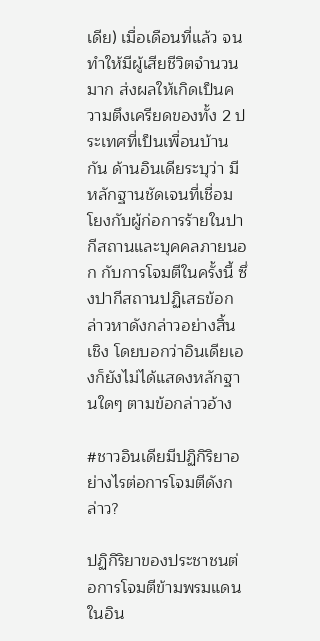เดีย) เมื่อเดือนที่แล้ว จนทำให้มีผู้เสียชีวิตจำนวนมาก ส่งผลให้เกิดเป็นความตึงเครียดของทั้ง 2 ประเทศที่เป็นเพื่อนบ้านกัน ด้านอินเดียระบุว่า มีหลักฐานชัดเจนที่เชื่อมโยงกับผู้ก่อการร้ายในปากีสถานและบุคคลภายนอก กับการโจมตีในครั้งนี้ ซึ่งปากีสถานปฏิเสธข้อกล่าวหาดังกล่าวอย่างสิ้นเชิง โดยบอกว่าอินเดียเองก็ยังไม่ได้แสดงหลักฐานใดๆ ตามข้อกล่าวอ้าง

#ชาวอินเดียมีปฏิกิริยาอย่างไรต่อการโจมตีดังกล่าว?

ปฏิกิริยาของประชาชนต่อการโจมตีข้ามพรมแดนในอิน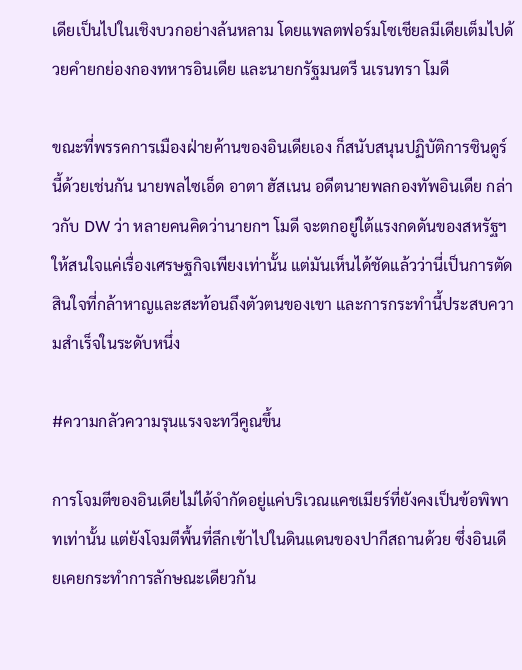เดียเป็นไปในเชิงบวกอย่างล้นหลาม โดยแพลตฟอร์มโซเชียลมีเดียเต็มไปด้วยคำยกย่องกองทหารอินเดีย และนายกรัฐมนตรี นเรนทรา โมดี

ขณะที่พรรคการเมืองฝ่ายค้านของอินเดียเอง ก็สนับสนุนปฏิบัติการซินดูร์นี้ด้วยเช่นกัน นายพลไซเอ็ด อาตา ฮัสเนน อดีตนายพลกองทัพอินเดีย กล่าวกับ DW ว่า หลายคนคิดว่านายกฯ โมดี จะตกอยู่ใต้แรงกดดันของสหรัฐฯ ให้สนใจแค่เรื่องเศรษฐกิจเพียงเท่านั้น แต่มันเห็นได้ชัดแล้วว่านี่เป็นการตัดสินใจที่กล้าหาญและสะท้อนถึงตัวตนของเขา และการกระทำนี้ประสบความสำเร็จในระดับหนึ่ง

#ความกลัวความรุนแรงจะทวีคูณขึ้น

การโจมตีของอินเดียไม่ได้จำกัดอยู่แค่บริเวณแคชเมียร์ที่ยังคงเป็นข้อพิพาทเท่านั้น แต่ยังโจมตีพื้นที่ลึกเข้าไปในดินแดนของปากีสถานด้วย ซึ่งอินเดียเคยกระทำการลักษณะเดียวกัน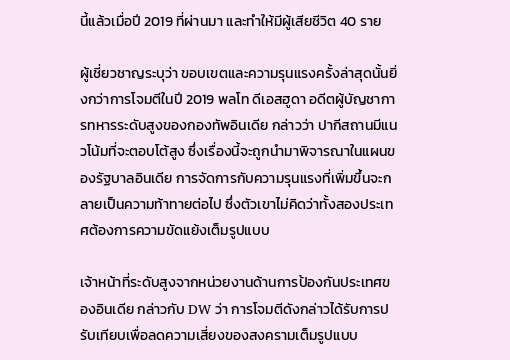นี้แล้วเมื่อปี 2019 ที่ผ่านมา และทำให้มีผู้เสียชีวิต 40 ราย

ผู้เชี่ยวชาญระบุว่า ขอบเขตและความรุนแรงครั้งล่าสุดนั้นยิ่งกว่าการโจมตีในปี 2019 พลโท ดีเอสฮูดา อดีตผู้บัญชาการทหารระดับสูงของกองทัพอินเดีย กล่าวว่า ปากีสถานมีแนวโน้มที่จะตอบโต้สูง ซึ่งเรื่องนี้จะถูกนำมาพิจารณาในแผนของรัฐบาลอินเดีย การจัดการกับความรุนแรงที่เพิ่มขึ้นจะกลายเป็นความท้าทายต่อไป ซึ่งตัวเขาไม่คิดว่าทั้งสองประเทศต้องการความขัดแย้งเต็มรูปแบบ

เจ้าหน้าที่ระดับสูงจากหน่วยงานด้านการป้องกันประเทศของอินเดีย กล่าวกับ DW ว่า การโจมตีดังกล่าวได้รับการปรับเทียบเพื่อลดความเสี่ยงของสงครามเต็มรูปแบบ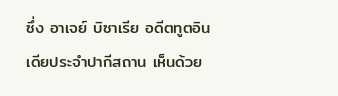ซึ่ง อาเจย์ บิซาเรีย อดีตทูตอินเดียประจำปากีสถาน เห็นด้วย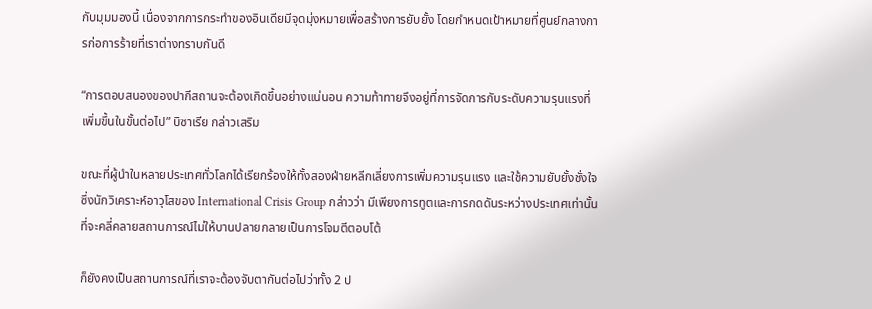กับมุมมองนี้ เนื่องจากการกระทำของอินเดียมีจุดมุ่งหมายเพื่อสร้างการยับยั้ง โดยกำหนดเป้าหมายที่ศูนย์กลางการก่อการร้ายที่เราต่างทราบกันดี

“การตอบสนองของปากีสถานจะต้องเกิดขึ้นอย่างแน่นอน ความท้าทายจึงอยู่ที่การจัดการกับระดับความรุนแรงที่เพิ่มขึ้นในขั้นต่อไป” บิซาเรีย กล่าวเสริม

ขณะที่ผู้นำในหลายประเทศทั่วโลกได้เรียกร้องให้ทั้งสองฝ่ายหลีกเลี่ยงการเพิ่มความรุนแรง และใช้ความยับยั้งชั่งใจ ซึ่งนักวิเคราะห์อาวุโสของ International Crisis Group กล่าวว่า มีเพียงการทูตและการกดดันระหว่างประเทศเท่านั้นที่จะคลี่คลายสถานการณ์ไม่ให้บานปลายกลายเป็นการโจมตีตอบโต้

ก็ยังคงเป็นสถานการณ์ที่เราจะต้องจับตากันต่อไปว่าทั้ง 2 ป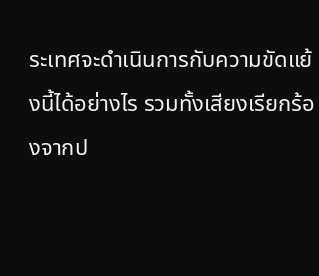ระเทศจะดำเนินการกับความขัดแย้งนี้ได้อย่างไร รวมทั้งเสียงเรียกร้องจากป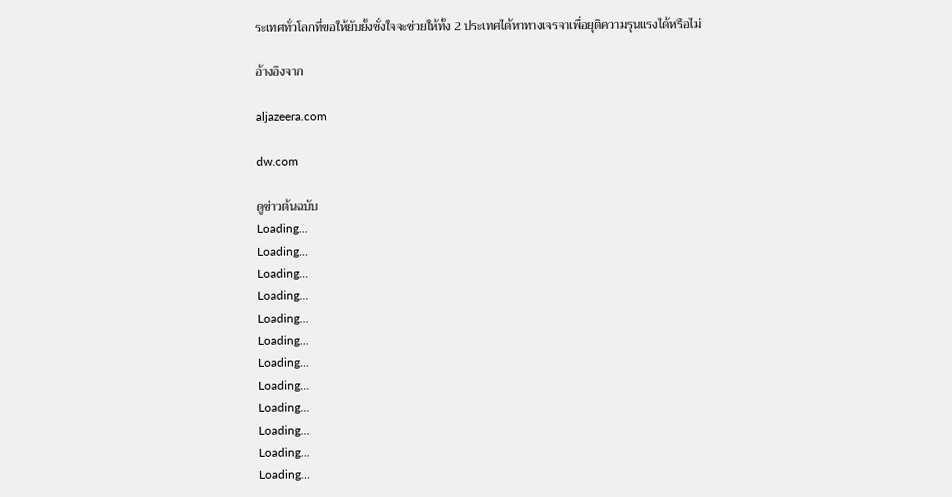ระเทศทั่วโลกที่ขอให้ยับยั้งชั่งใจจะช่วยให้ทั้ง 2 ประเทศได้หาทางเจรจาเพื่อยุติความรุนแรงได้หรือไม่

อ้างอิงจาก

aljazeera.com

dw.com

ดูข่าวต้นฉบับ
Loading...
Loading...
Loading...
Loading...
Loading...
Loading...
Loading...
Loading...
Loading...
Loading...
Loading...
Loading...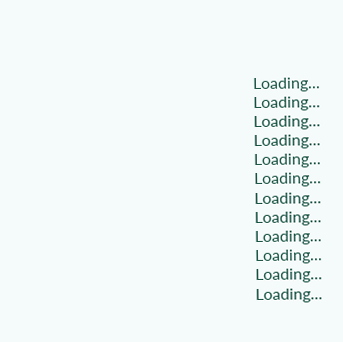Loading...
Loading...
Loading...
Loading...
Loading...
Loading...
Loading...
Loading...
Loading...
Loading...
Loading...
Loading...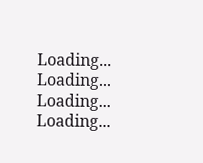Loading...
Loading...
Loading...
Loading...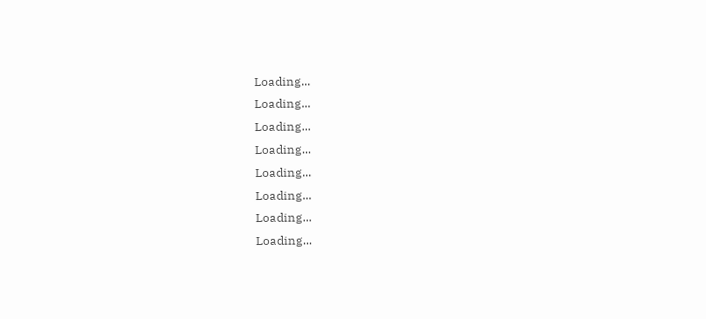Loading...
Loading...
Loading...
Loading...
Loading...
Loading...
Loading...
Loading...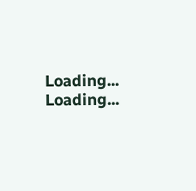Loading...
Loading...